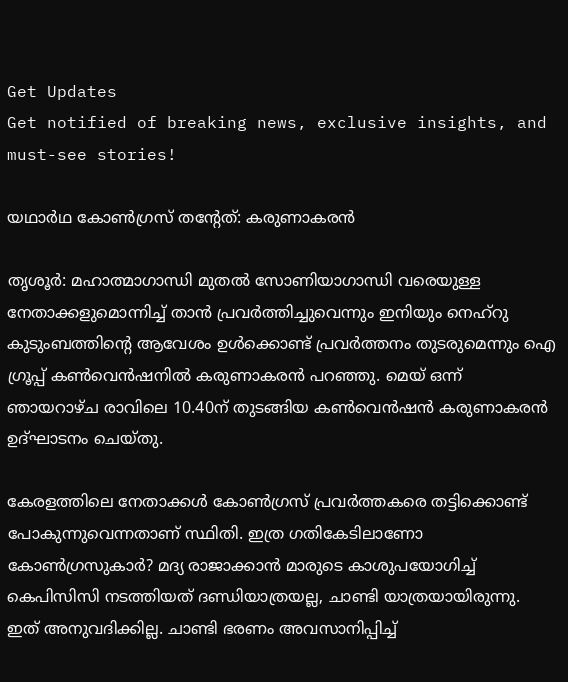Get Updates
Get notified of breaking news, exclusive insights, and must-see stories!

യഥാര്‍ഥ കോണ്‍ഗ്രസ് തന്റേത്: കരുണാകരന്‍

തൃശൂര്‍: മഹാത്മാഗാന്ധി മുതല്‍ സോണിയാഗാന്ധി വരെയുള്ള നേതാക്കളുമൊന്നിച്ച് താന്‍ പ്രവര്‍ത്തിച്ചുവെന്നും ഇനിയും നെഹ്റു കുടുംബത്തിന്റെ ആവേശം ഉള്‍ക്കൊണ്ട് പ്രവര്‍ത്തനം തുടരുമെന്നും ഐ ഗ്രൂപ്പ് കണ്‍വെന്‍ഷനില്‍ കരുണാകരന്‍ പറഞ്ഞു. മെയ് ഒന്ന് ഞായറാഴ്ച രാവിലെ 10.40ന് തുടങ്ങിയ കണ്‍വെന്‍ഷന്‍ കരുണാകരന്‍ ഉദ്ഘാടനം ചെയ്തു.

കേരളത്തിലെ നേതാക്കള്‍ കോണ്‍ഗ്രസ് പ്രവര്‍ത്തകരെ തട്ടിക്കൊണ്ട് പോകുന്നുവെന്നതാണ് സ്ഥിതി. ഇത്ര ഗതികേടിലാണോ കോണ്‍ഗ്രസുകാര്‍? മദ്യ രാജാക്കാന്‍ മാരുടെ കാശുപയോഗിച്ച് കെപിസിസി നടത്തിയത് ദണ്ഡിയാത്രയല്ല, ചാണ്ടി യാത്രയായിരുന്നു. ഇത് അനുവദിക്കില്ല. ചാണ്ടി ഭരണം അവസാനിപ്പിച്ച്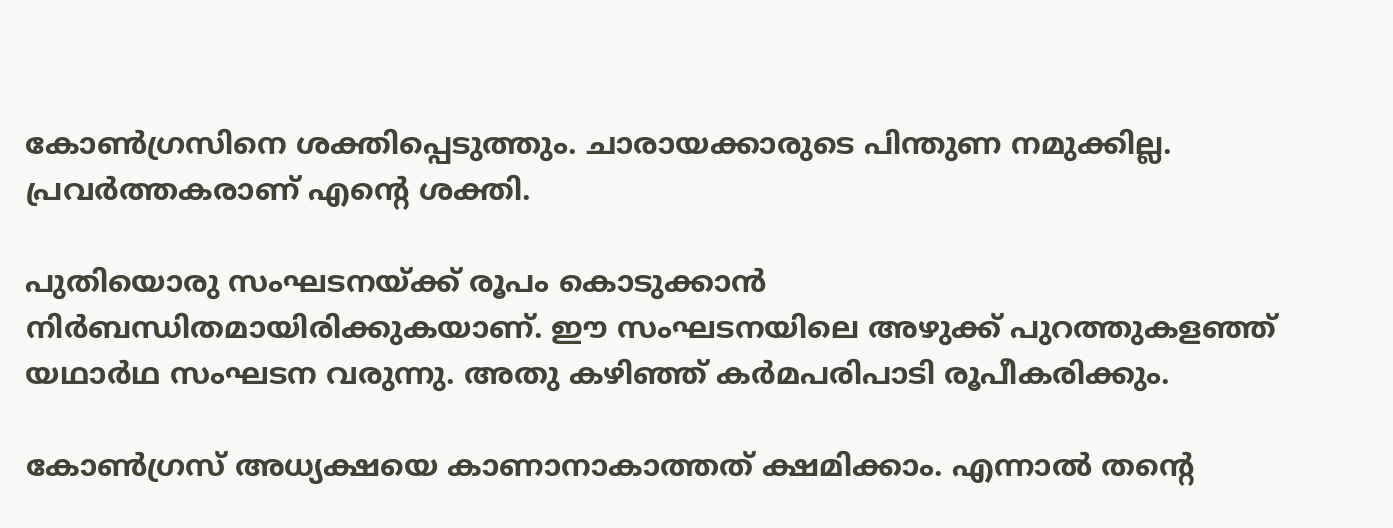കോണ്‍ഗ്രസിനെ ശക്തിപ്പെടുത്തും. ചാരായക്കാരുടെ പിന്തുണ നമുക്കില്ല. പ്രവര്‍ത്തകരാണ് എന്റെ ശക്തി.

പുതിയൊരു സംഘടനയ്ക്ക് രൂപം കൊടുക്കാന്‍ നിര്‍ബന്ധിതമായിരിക്കുകയാണ്. ഈ സംഘടനയിലെ അഴുക്ക് പുറത്തുകളഞ്ഞ് യഥാര്‍ഥ സംഘടന വരുന്നു. അതു കഴിഞ്ഞ് കര്‍മപരിപാടി രൂപീകരിക്കും.

കോണ്‍ഗ്രസ് അധ്യക്ഷയെ കാണാനാകാത്തത് ക്ഷമിക്കാം. എന്നാല്‍ തന്റെ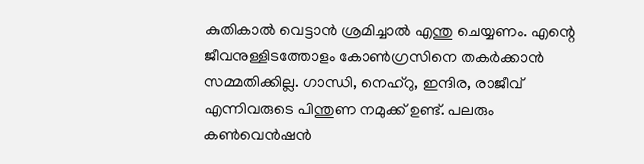കുതികാല്‍ വെട്ടാന്‍ ശ്രമിച്ചാല്‍ എന്തു ചെയ്യണം. എന്റെ ജീവനുള്ളിടത്തോളം കോണ്‍ഗ്രസിനെ തകര്‍ക്കാന്‍ സമ്മതിക്കില്ല. ഗാന്ധി, നെഹ്റു, ഇന്ദിര, രാജീവ് എന്നിവരുടെ പിന്തുണ നമുക്ക് ഉണ്ട്. പലരും കണ്‍വെന്‍ഷന്‍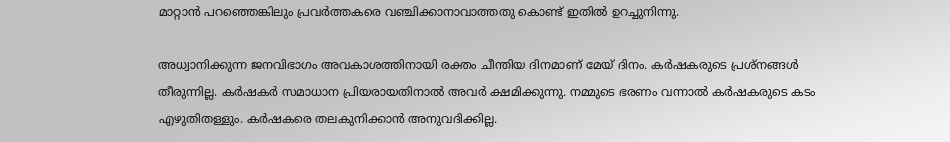മാറ്റാന്‍ പറഞ്ഞെങ്കിലും പ്രവര്‍ത്തകരെ വഞ്ചിക്കാനാവാത്തതു കൊണ്ട് ഇതില്‍ ഉറച്ചുനിന്നു.

അധ്വാനിക്കുന്ന ജനവിഭാഗം അവകാശത്തിനായി രക്തം ചീന്തിയ ദിനമാണ് മേയ് ദിനം. കര്‍ഷകരുടെ പ്രശ്നങ്ങള്‍ തീരുന്നില്ല. കര്‍ഷകര്‍ സമാധാന പ്രിയരായതിനാല്‍ അവര്‍ ക്ഷമിക്കുന്നു. നമ്മുടെ ഭരണം വന്നാല്‍ കര്‍ഷകരുടെ കടം എഴുതിതള്ളും. കര്‍ഷകരെ തലകുനിക്കാന്‍ അനുവദിക്കില്ല.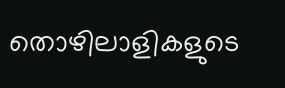തൊഴിലാളികളുടെ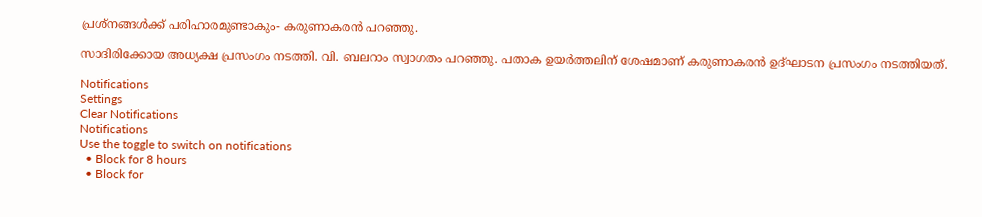പ്രശ്നങ്ങള്‍ക്ക് പരിഹാരമുണ്ടാകും- കരുണാകരന്‍ പറഞ്ഞു.

സാദിരിക്കോയ അധ്യക്ഷ പ്രസംഗം നടത്തി. വി. ബലറാം സ്വാഗതം പറഞ്ഞു. പതാക ഉയര്‍ത്തലിന് ശേഷമാണ് കരുണാകരന്‍ ഉദ്ഘാടന പ്രസംഗം നടത്തിയത്.

Notifications
Settings
Clear Notifications
Notifications
Use the toggle to switch on notifications
  • Block for 8 hours
  • Block for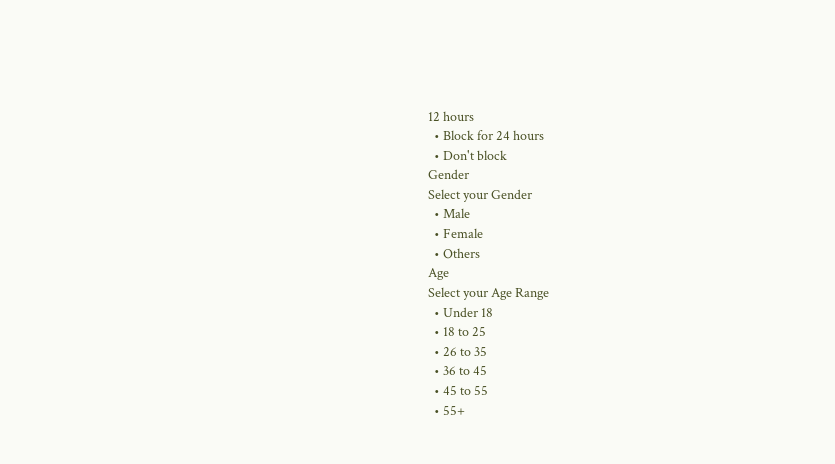12 hours
  • Block for 24 hours
  • Don't block
Gender
Select your Gender
  • Male
  • Female
  • Others
Age
Select your Age Range
  • Under 18
  • 18 to 25
  • 26 to 35
  • 36 to 45
  • 45 to 55
  • 55+